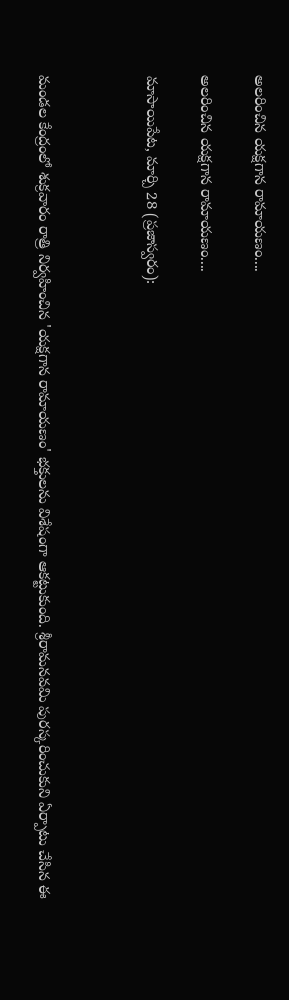అలరించిన యక్షగాన రామాయణం....

అలరించిన యక్షగాన రామాయణం....

మాసాయిపేట, మార్చి 28 (ప్రజాస్వరం):



మండల కేంద్రంలో శుక్రవారం రాత్రి నిర్వహించిన 'యక్షగాన రామాయణం' భక్తులను విశేషంగా ఆకట్టుకుంది. శ్రీరామనవమి పురస్కరించుకుని ఏర్పాటు చేసిన ఈ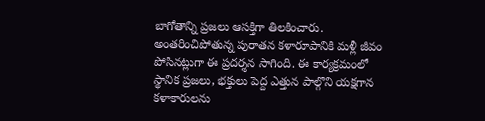బాగోతాన్ని ప్రజలు ఆసక్తిగా తిలకించారు. అంతరించిపోతున్న పురాతన కళారూపానికి మళ్లీ జీవం పోసినట్లుగా ఈ ప్రదర్శన సాగింది. ఈ కార్యక్రమంలో స్థానిక ప్రజలు, భక్తులు పెద్ద ఎత్తున పాల్గొని యక్షగాన కళాకారులను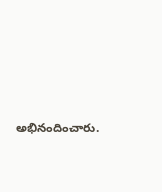అభినందించారు.